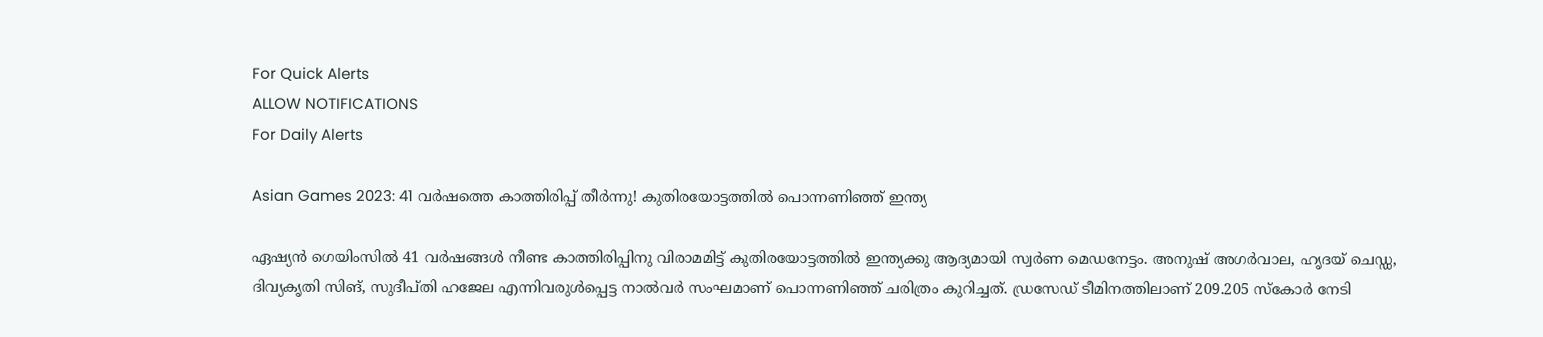For Quick Alerts
ALLOW NOTIFICATIONS
For Daily Alerts

Asian Games 2023: 41 വര്‍ഷത്തെ കാത്തിരിപ്പ് തീര്‍ന്നു! കുതിരയോട്ടത്തില്‍ പൊന്നണിഞ്ഞ് ഇന്ത്യ

ഏഷ്യന്‍ ഗെയിംസില്‍ 41 വര്‍ഷങ്ങള്‍ നീണ്ട കാത്തിരിപ്പിനു വിരാമമിട്ട് കുതിരയോട്ടത്തില്‍ ഇന്ത്യക്കു ആദ്യമായി സ്വര്‍ണ മെഡനേട്ടം. അനുഷ് അഗര്‍വാല, ഹൃദയ് ചെഡ്ഡ, ദിവ്യകൃതി സിങ്, സുദീപ്തി ഹജേല എന്നിവരുള്‍പ്പെട്ട നാല്‍വര്‍ സംഘമാണ് പൊന്നണിഞ്ഞ് ചരിത്രം കുറിച്ചത്. ഡ്രസേഡ് ടീമിനത്തിലാണ് 209.205 സ്‌കോര്‍ നേടി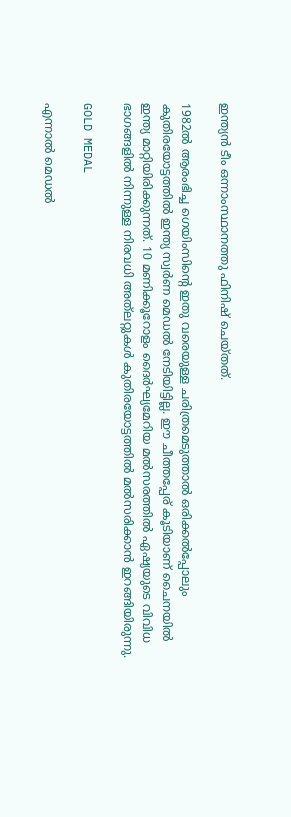ഇന്ത്യന്‍ ടീം ഒന്നാംസ്ഥാനത്തു ഫിനിഷ് ചെയ്തത്.

1982ല്‍ ആരംഭിച്ച ഗെയിംസിന്റെ ഇതു വരെയുള്ള ചരിത്രമെടുത്താല്‍ ഒരിക്കല്‍പ്പോലും കുതിരയോട്ടത്തില്‍ ഇന്ത്യ സ്വര്‍ണ മെഡല്‍ നേടിയിട്ടില്ല. ഈ ചീത്തപ്പേര് കൂടിയാണ് ചൈനയില്‍ ഇന്ത്യ മാറ്റിയിരിക്കുന്നത്. 10 മണിക്കൂറോളം ദൈര്‍ഘ്യമേറിയ മല്‍സരത്തില്‍ ഏഷ്യയുടെ വിവിധ ഭാഗങ്ങളില്‍ നിന്നുള്ള നിരവധി അത്‌ലറ്റുകള്‍ കുതിരയോട്ടത്തില്‍ മല്‍സരിക്കാന്‍ ഇറങ്ങിയിരുന്നു.

GOLD MEDAL

എന്നാല്‍ മെഡല്‍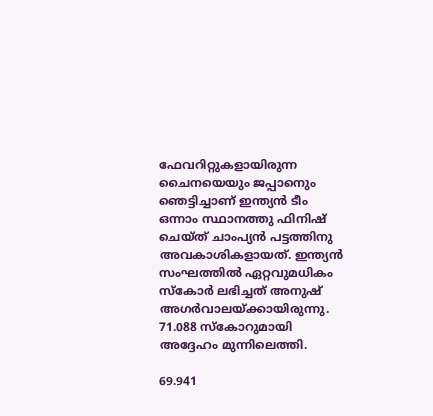ഫേവറിറ്റുകളായിരുന്ന ചൈനയെയും ജപ്പാനെും ഞെട്ടിച്ചാണ് ഇന്ത്യന്‍ ടീം ഒന്നാം സ്ഥാനത്തു ഫിനിഷ് ചെയ്ത് ചാംപ്യന്‍ പട്ടത്തിനു അവകാശികളായത്. ഇന്ത്യന്‍ സംഘത്തില്‍ ഏറ്റവുമധികം സ്‌കോര്‍ ലഭിച്ചത് അനുഷ് അഗര്‍വാലയ്ക്കായിരുന്നു. 71.088 സ്‌കോറുമായി അദ്ദേഹം മുന്നിലെത്തി.

69.941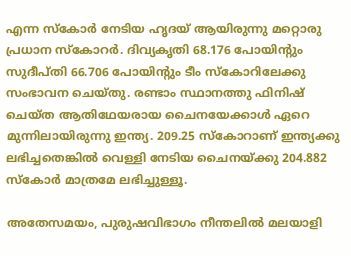എന്ന സ്‌കോര്‍ നേടിയ ഹൃദയ് ആയിരുന്നു മറ്റൊരു പ്രധാന സ്‌കോറര്‍. ദിവ്യകൃതി 68.176 പോയിന്റും സുദീപ്തി 66.706 പോയിന്റും ടീം സ്‌കോറിലേക്കു സംഭാവന ചെയ്തു. രണ്ടാം സ്ഥാനത്തു ഫിനിഷ് ചെയ്ത ആതിഥേയരായ ചൈനയേക്കാള്‍ ഏറെ മുന്നിലായിരുന്നു ഇന്ത്യ. 209.25 സ്‌കോറാണ് ഇന്ത്യക്കു ലഭിച്ചതെങ്കില്‍ വെള്ളി നേടിയ ചൈനയ്ക്കു 204.882 സ്‌കോര്‍ മാത്രമേ ലഭിച്ചുള്ളൂ.

അതേസമയം, പുരുഷവിഭാഗം നീന്തലില്‍ മലയാളി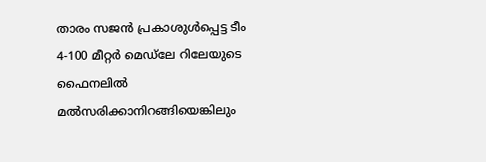താരം സജന്‍ പ്രകാശുള്‍പ്പെട്ട ടീം 4-100 മീറ്റര്‍ മെഡ്‌ലേ റിലേയുടെ ഫൈനലില്‍ മല്‍സരിക്കാനിറങ്ങിയെങ്കിലും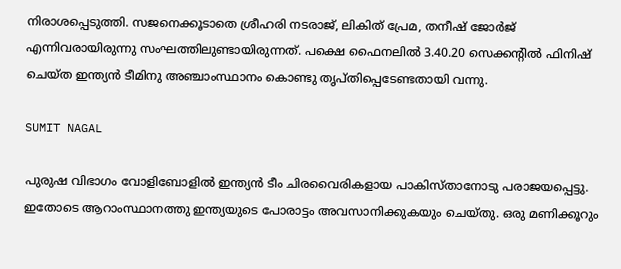നിരാശപ്പെടുത്തി. സജനെക്കൂടാതെ ശ്രീഹരി നടരാജ്, ലികിത് പ്രേമ, തനീഷ് ജോര്‍ജ് എന്നിവരായിരുന്നു സംഘത്തിലുണ്ടായിരുന്നത്. പക്ഷെ ഫൈനലില്‍ 3.40.20 സെക്കന്റില്‍ ഫിനിഷ് ചെയ്ത ഇന്ത്യന്‍ ടീമിനു അഞ്ചാംസ്ഥാനം കൊണ്ടു തൃപ്തിപ്പെടേണ്ടതായി വന്നു.

SUMIT NAGAL

പുരുഷ വിഭാഗം വോളിബോളില്‍ ഇന്ത്യന്‍ ടീം ചിരവൈരികളായ പാകിസ്താനോടു പരാജയപ്പെട്ടു. ഇതോടെ ആറാംസ്ഥാനത്തു ഇന്ത്യയുടെ പോരാട്ടം അവസാനിക്കുകയും ചെയ്തു. ഒരു മണിക്കൂറും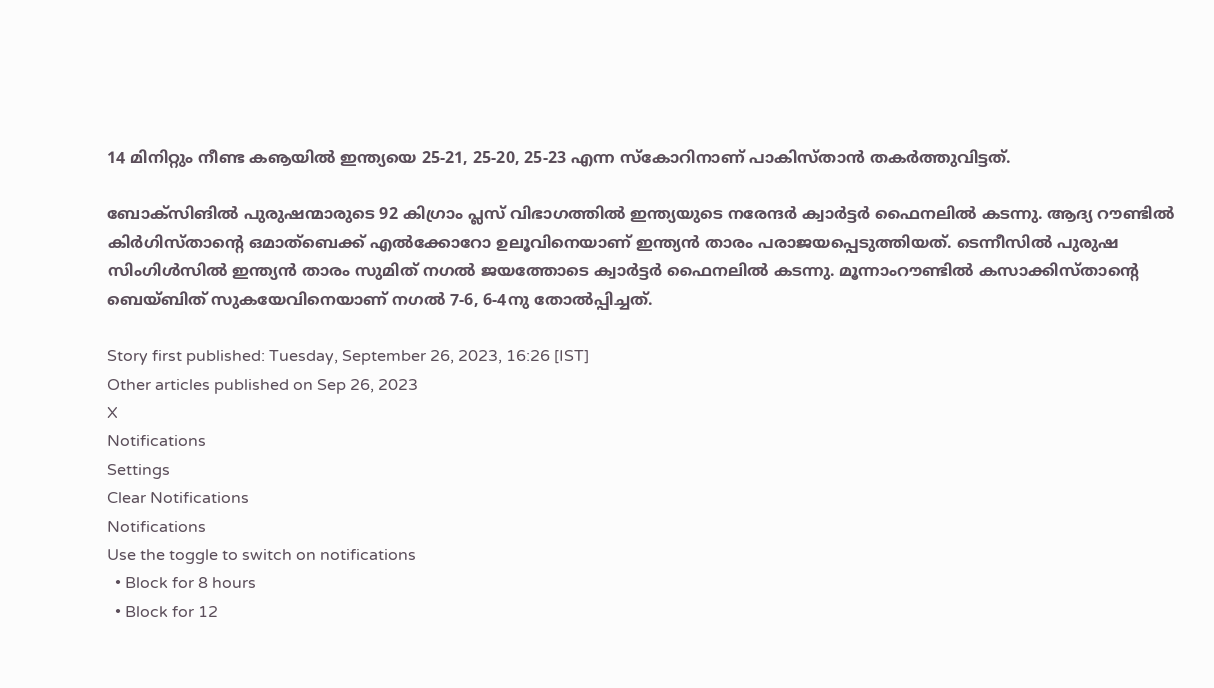14 മിനിറ്റും നീണ്ട കൡയില്‍ ഇന്ത്യയെ 25-21, 25-20, 25-23 എന്ന സ്‌കോറിനാണ് പാകിസ്താന്‍ തകര്‍ത്തുവിട്ടത്.

ബോക്‌സിങില്‍ പുരുഷന്മാരുടെ 92 കിഗ്രാം പ്ലസ് വിഭാഗത്തില്‍ ഇന്ത്യയുടെ നരേന്ദര്‍ ക്വാര്‍ട്ടര്‍ ഫൈനലില്‍ കടന്നു. ആദ്യ റൗണ്ടില്‍ കിര്‍ഗിസ്താന്റെ ഒമാത്‌ബെക്ക് എല്‍ക്കോറോ ഉലൂവിനെയാണ് ഇന്ത്യന്‍ താരം പരാജയപ്പെടുത്തിയത്. ടെന്നീസില്‍ പുരുഷ സിംഗിള്‍സില്‍ ഇന്ത്യന്‍ താരം സുമിത് നഗല്‍ ജയത്തോടെ ക്വാര്‍ട്ടര്‍ ഫൈനലില്‍ കടന്നു. മൂന്നാംറൗണ്ടില്‍ കസാക്കിസ്താന്റെ ബെയ്ബിത് സുകയേവിനെയാണ് നഗല്‍ 7-6, 6-4നു തോല്‍പ്പിച്ചത്.

Story first published: Tuesday, September 26, 2023, 16:26 [IST]
Other articles published on Sep 26, 2023
X
Notifications
Settings
Clear Notifications
Notifications
Use the toggle to switch on notifications
  • Block for 8 hours
  • Block for 12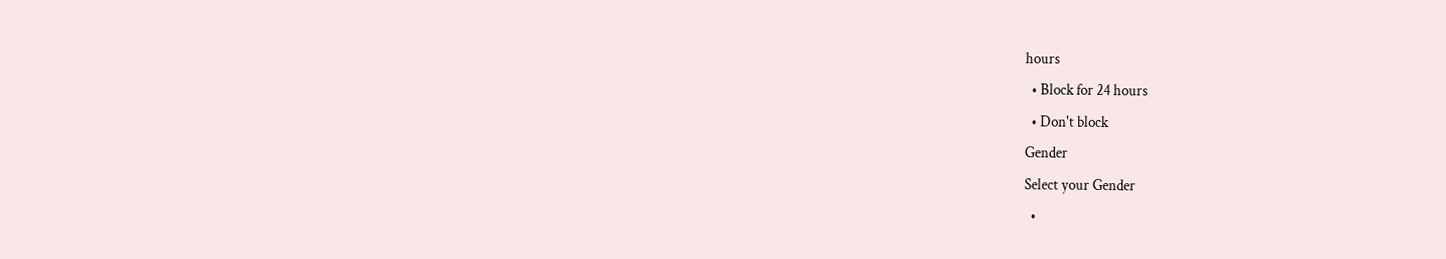hours
  • Block for 24 hours
  • Don't block
Gender
Select your Gender
  •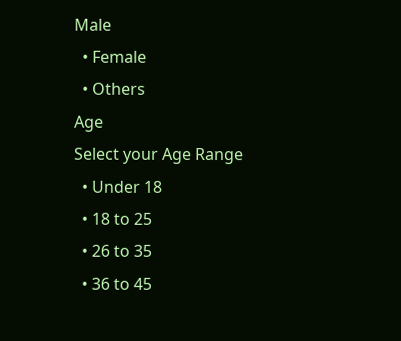Male
  • Female
  • Others
Age
Select your Age Range
  • Under 18
  • 18 to 25
  • 26 to 35
  • 36 to 45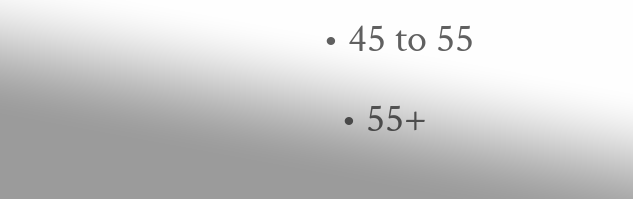• 45 to 55
  • 55+